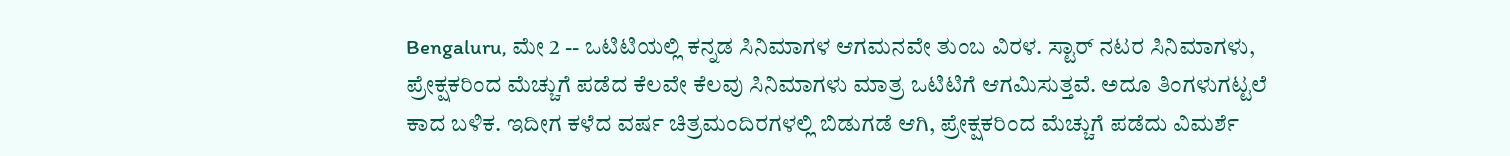Bengaluru, ಮೇ 2 -- ಒಟಿಟಿಯಲ್ಲಿ ಕನ್ನಡ ಸಿನಿಮಾಗಳ ಆಗಮನವೇ ತುಂಬ ವಿರಳ. ಸ್ಟಾರ್ ನಟರ ಸಿನಿಮಾಗಳು, ಪ್ರೇಕ್ಷಕರಿಂದ ಮೆಚ್ಚುಗೆ ಪಡೆದ ಕೆಲವೇ ಕೆಲವು ಸಿನಿಮಾಗಳು ಮಾತ್ರ ಒಟಿಟಿಗೆ ಆಗಮಿಸುತ್ತವೆ. ಅದೂ ತಿಂಗಳುಗಟ್ಟಲೆ ಕಾದ ಬಳಿಕ. ಇದೀಗ ಕಳೆದ ವರ್ಷ ಚಿತ್ರಮಂದಿರಗಳಲ್ಲಿ ಬಿಡುಗಡೆ ಆಗಿ, ಪ್ರೇಕ್ಷಕರಿಂದ ಮೆಚ್ಚುಗೆ ಪಡೆದು ವಿಮರ್ಶೆ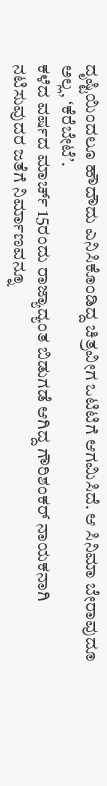ದೃಷ್ಟಿಯಿಂದಲೂ ಹೌದೌದು ಎನಿಸಿಕೊಂಡಿದ್ದ ಚಿತ್ರವೀಗ ಒಟಿಟಿಗೆ ಆಗಮಿಸಿದೆ. ಆ ಸಿನಿಮಾ ಬೇರಾವುದೂ ಅಲ್ಲ, ʻಕೆರೆಬೇಟೆʼ.
ಕಳೆದ ವರ್ಷದ ಮಾರ್ಚ್ 15ರಂದು ರಾಜ್ಯಾದ್ಯಂತ ಬಿಡುಗಡೆ ಆಗಿದ್ದ ಗೌರಿಶಂಕರ್ ನಾಯಕನಾಗಿ ನಟಿಸುವುದರ ಜತೆಗೆ ನಿರ್ಮಾಣವನ್ನೂ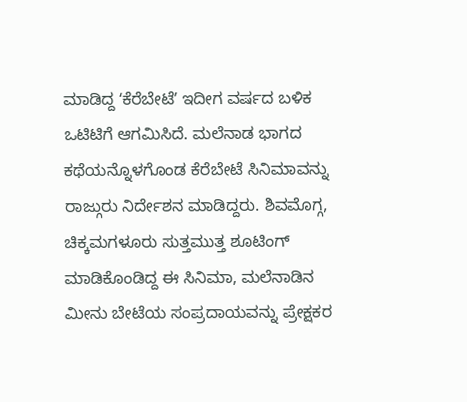ಮಾಡಿದ್ದ ʻಕೆರೆಬೇಟೆʼ ಇದೀಗ ವರ್ಷದ ಬಳಿಕ ಒಟಿಟಿಗೆ ಆಗಮಿಸಿದೆ. ಮಲೆನಾಡ ಭಾಗದ ಕಥೆಯನ್ನೊಳಗೊಂಡ ಕೆರೆಬೇಟೆ ಸಿನಿಮಾವನ್ನು ರಾಜ್ಗುರು ನಿರ್ದೇಶನ ಮಾಡಿದ್ದರು. ಶಿವಮೊಗ್ಗ, ಚಿಕ್ಕಮಗಳೂರು ಸುತ್ತಮುತ್ತ ಶೂಟಿಂಗ್ ಮಾಡಿಕೊಂಡಿದ್ದ ಈ ಸಿನಿಮಾ, ಮಲೆನಾಡಿನ ಮೀನು ಬೇಟೆಯ ಸಂಪ್ರದಾಯವನ್ನು ಪ್ರೇಕ್ಷಕರ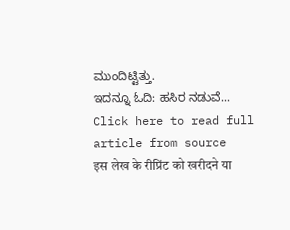ಮುಂದಿಟ್ಟಿತ್ತು.
ಇದನ್ನೂ ಓದಿ: ಹಸಿರ ನಡುವೆ...
Click here to read full article from source
इस लेख के रीप्रिंट को खरीदने या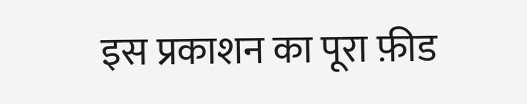इस प्रकाशन का पूरा फ़ीड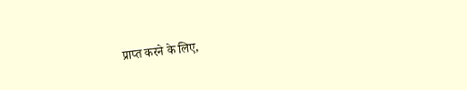प्राप्त करने के लिए,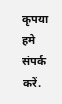कृपया
हमे संपर्क करें.